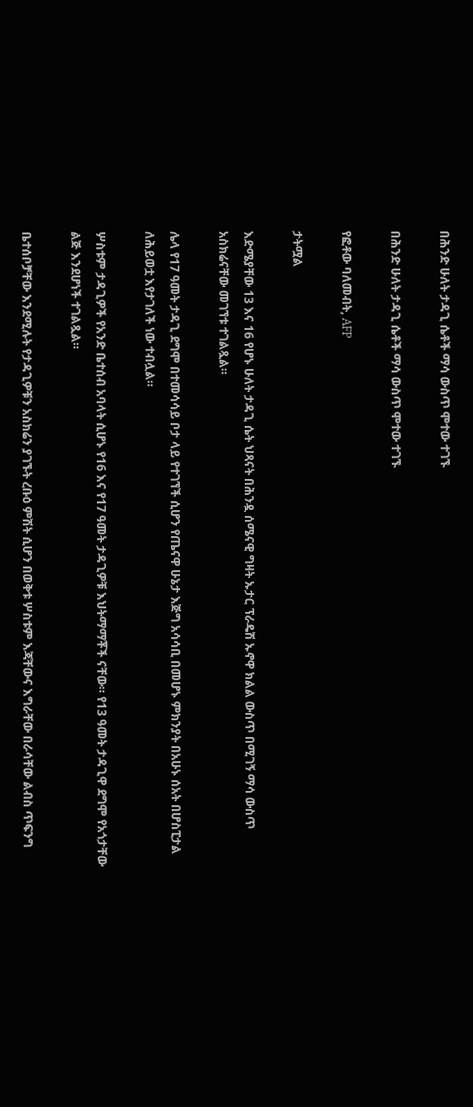በሕንድ ሁለት ታዳጊ ሴቶች ማሳ ውስጥ ሞተው ተገኙ

በሕንድ ሁለት ታዳጊ ሴቶች ማሳ ውስጥ ሞተው ተገኙ

የፎቶው ባለመብት, AFP

ታትሟል

እድሜያቸው 13 እና 16 የሆኑ ሁለት ታዳጊ ሴት ህጻናት በሕንዷ ሰሜናዊ ግዛት ኡታር ፕራዴሽ ኡኖዋ ክልል ውስጥ በሚገኝ ማሳ ውስጥ አስክሬናቸው መገኘቱ ተገልጿል።

ሌላ የ17 ዓመት ታዳጊ ደግሞ በተመሳሳይ ቦታ ላይ የተገኘች ሲሆን የጤናዋ ሁኔታ እጅግ አሳሳቢ በመሆኑ ምክንያት በአሁኑ ሰአት በሆስፒታል ለሕይወቷ እየታገለች ነው ተብሏል።

ሦስቱም ታዳጊዎች የአንድ ቤተሰብ አባላት ሲሆኑ የ16 እና የ17 ዓመት ታዳጊዎቹ እህትማማቾች ናቸው። የ13 ዓመት ታዳጊዋ ደግሞ የአጎታቸው ልጅ እንደሆነች ተገልጿል።

ቤተሰቦቻቸው እንደሚሉት የታዳጊዎቹን አስክሬን ያገኙት ረቡዕ ምሽት ሲሆን በወቅቱ ሦስቱም እጃቸውና እግራቸው በራሳቸው ልብስ ጥፍንግ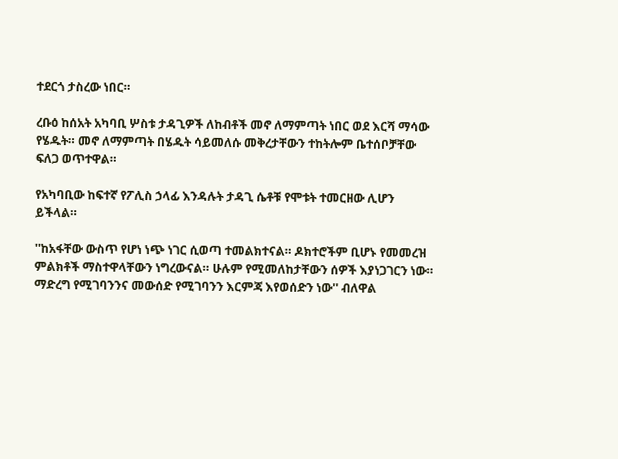ተደርጎ ታስረው ነበር።

ረቡዕ ከሰአት አካባቢ ሦስቱ ታዳጊዎች ለከብቶች መኖ ለማምጣት ነበር ወደ እርሻ ማሳው የሄዱት። መኖ ለማምጣት በሄዱት ሳይመለሱ መቅረታቸውን ተከትሎም ቤተሰቦቻቸው ፍለጋ ወጥተዋል።

የአካባቢው ከፍተኛ የፖሊስ ኃላፊ እንዳሉት ታዳጊ ሴቶቹ የሞቱት ተመርዘው ሊሆን ይችላል።

''ከአፋቸው ውስጥ የሆነ ነጭ ነገር ሲወጣ ተመልክተናል። ዶክተሮችም ቢሆኑ የመመረዝ ምልክቶች ማስተዋላቸውን ነግረውናል። ሁሉም የሚመለከታቸውን ሰዎች እያነጋገርን ነው። ማድረግ የሚገባንንና መውሰድ የሚገባንን እርምጃ እየወሰድን ነው'' ብለዋል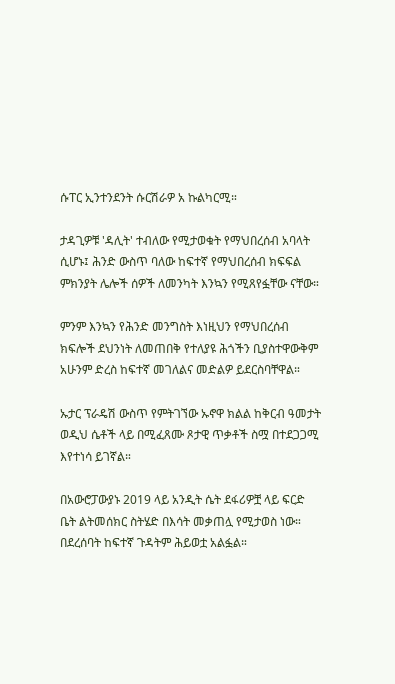ሱፐር ኢንተንደንት ሱርሽራዎ አ ኩልካርሚ።

ታዳጊዎቹ 'ዳሊት' ተብለው የሚታወቁት የማህበረሰብ አባላት ሲሆኑ፤ ሕንድ ውስጥ ባለው ከፍተኛ የማህበረሰብ ክፍፍል ምክንያት ሌሎች ሰዎች ለመንካት እንኳን የሚጸየፏቸው ናቸው።

ምንም እንኳን የሕንድ መንግስት እነዚህን የማህበረሰብ ክፍሎች ደህንነት ለመጠበቅ የተለያዩ ሕጎችን ቢያስተዋውቅም አሁንም ድረስ ከፍተኛ መገለልና መድልዎ ይደርስባቸዋል።

ኡታር ፕራዴሽ ውስጥ የምትገኘው ኡኖዋ ክልል ከቅርብ ዓመታት ወዲህ ሴቶች ላይ በሚፈጸሙ ጾታዊ ጥቃቶች ስሟ በተደጋጋሚ እየተነሳ ይገኛል።

በአውሮፓውያኑ 2019 ላይ አንዲት ሴት ደፋሪዎቿ ላይ ፍርድ ቤት ልትመሰክር ስትሄድ በእሳት መቃጠሏ የሚታወስ ነው። በደረሰባት ከፍተኛ ጉዳትም ሕይወቷ አልፏል።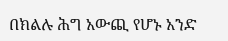በክልሉ ሕግ አውጪ የሆኑ አንድ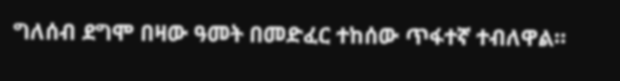ግለሰብ ደግሞ በዛው ዓመት በመድፈር ተከሰው ጥፋተኛ ተብለዋል።